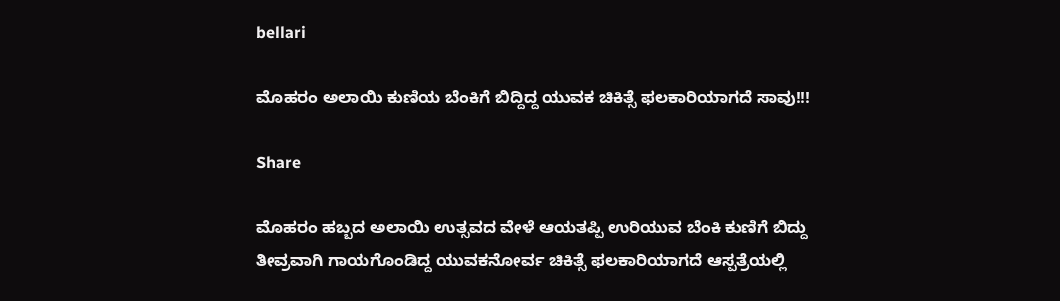bellari

ಮೊಹರಂ ಅಲಾಯಿ ಕುಣಿಯ ಬೆಂಕಿಗೆ ಬಿದ್ದಿದ್ದ ಯುವಕ ಚಿಕಿತ್ಸೆ ಫಲಕಾರಿಯಾಗದೆ ಸಾವು!!!

Share

ಮೊಹರಂ ಹಬ್ಬದ ಅಲಾಯಿ ಉತ್ಸವದ ವೇಳೆ ಆಯತಪ್ಪಿ ಉರಿಯುವ ಬೆಂಕಿ ಕುಣಿಗೆ ಬಿದ್ದು ತೀವ್ರವಾಗಿ ಗಾಯಗೊಂಡಿದ್ದ ಯುವಕನೋರ್ವ ಚಿಕಿತ್ಸೆ ಫಲಕಾರಿಯಾಗದೆ ಆಸ್ಪತ್ರೆಯಲ್ಲಿ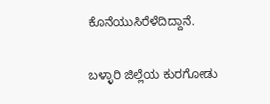ಕೊನೆಯುಸಿರೆಳೆದಿದ್ದಾನೆ.

ಬಳ್ಳಾರಿ ಜಿಲ್ಲೆಯ ಕುರಗೋಡು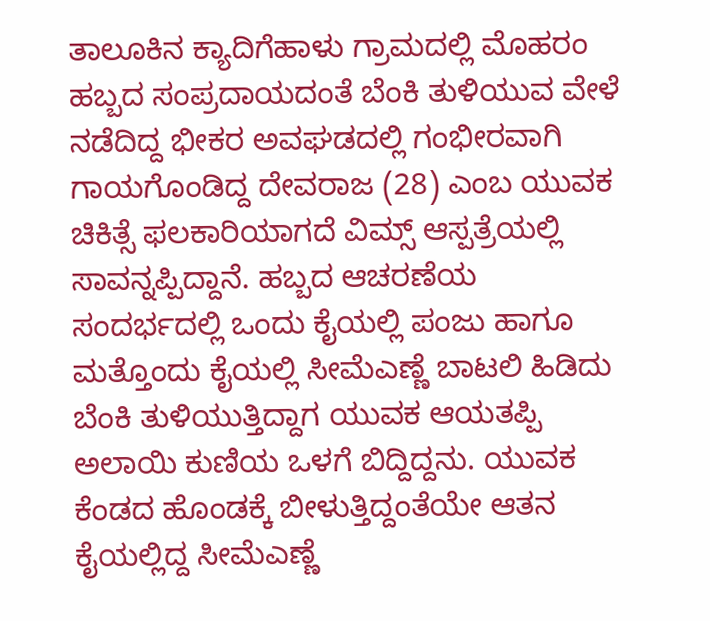ತಾಲೂಕಿನ ಕ್ಯಾದಿಗೆಹಾಳು ಗ್ರಾಮದಲ್ಲಿ ಮೊಹರಂ ಹಬ್ಬದ ಸಂಪ್ರದಾಯದಂತೆ ಬೆಂಕಿ ತುಳಿಯುವ ವೇಳೆ ನಡೆದಿದ್ದ ಭೀಕರ ಅವಘಡದಲ್ಲಿ ಗಂಭೀರವಾಗಿ ಗಾಯಗೊಂಡಿದ್ದ ದೇವರಾಜ (28) ಎಂಬ ಯುವಕ ಚಿಕಿತ್ಸೆ ಫಲಕಾರಿಯಾಗದೆ ವಿಮ್ಸ್ ಆಸ್ಪತ್ರೆಯಲ್ಲಿ ಸಾವನ್ನಪ್ಪಿದ್ದಾನೆ. ಹಬ್ಬದ ಆಚರಣೆಯ ಸಂದರ್ಭದಲ್ಲಿ ಒಂದು ಕೈಯಲ್ಲಿ ಪಂಜು ಹಾಗೂ ಮತ್ತೊಂದು ಕೈಯಲ್ಲಿ ಸೀಮೆಎಣ್ಣೆ ಬಾಟಲಿ ಹಿಡಿದು ಬೆಂಕಿ ತುಳಿಯುತ್ತಿದ್ದಾಗ ಯುವಕ ಆಯತಪ್ಪಿ ಅಲಾಯಿ ಕುಣಿಯ ಒಳಗೆ ಬಿದ್ದಿದ್ದನು. ಯುವಕ ಕೆಂಡದ ಹೊಂಡಕ್ಕೆ ಬೀಳುತ್ತಿದ್ದಂತೆಯೇ ಆತನ ಕೈಯಲ್ಲಿದ್ದ ಸೀಮೆಎಣ್ಣೆ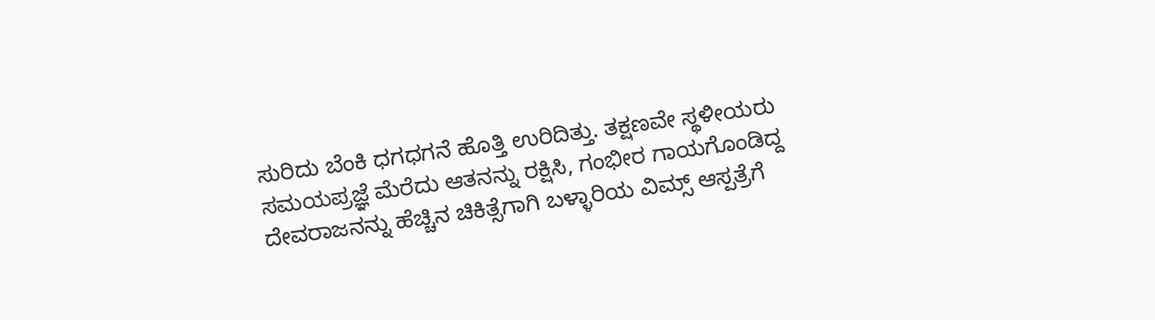ಸುರಿದು ಬೆಂಕಿ ಧಗಧಗನೆ ಹೊತ್ತಿ ಉರಿದಿತ್ತು. ತಕ್ಷಣವೇ ಸ್ಥಳೀಯರು ಸಮಯಪ್ರಜ್ಞೆ ಮೆರೆದು ಆತನನ್ನು ರಕ್ಷಿಸಿ, ಗಂಭೀರ ಗಾಯಗೊಂಡಿದ್ದ ದೇವರಾಜನನ್ನು ಹೆಚ್ಚಿನ ಚಿಕಿತ್ಸೆಗಾಗಿ ಬಳ್ಳಾರಿಯ ವಿಮ್ಸ್ ಆಸ್ಪತ್ರೆಗೆ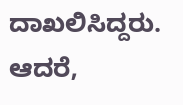ದಾಖಲಿಸಿದ್ದರು. ಆದರೆ,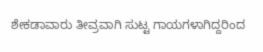ಶೇಕಡಾವಾರು ತೀವ್ರವಾಗಿ ಸುಟ್ಟ ಗಾಯಗಳಾಗಿದ್ದರಿಂದ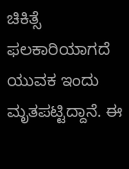ಚಿಕಿತ್ಸೆ ಫಲಕಾರಿಯಾಗದೆ ಯುವಕ ಇಂದು ಮೃತಪಟ್ಟಿದ್ದಾನೆ. ಈ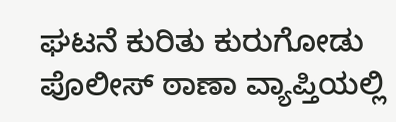ಘಟನೆ ಕುರಿತು ಕುರುಗೋಡು ಪೊಲೀಸ್ ಠಾಣಾ ವ್ಯಾಪ್ತಿಯಲ್ಲಿ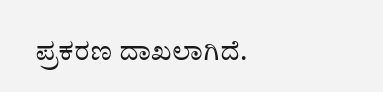ಪ್ರಕರಣ ದಾಖಲಾಗಿದೆ.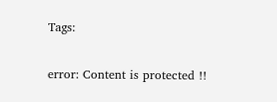Tags:

error: Content is protected !!